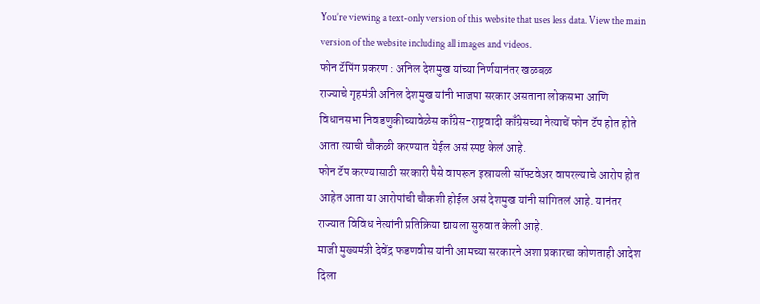You’re viewing a text-only version of this website that uses less data. View the main version of the website including all images and videos.
फोन टॅपिंग प्रकरण : अनिल देशमुख यांच्या निर्णयानंतर खळबळ
राज्याचे गृहमंत्री अनिल देशमुख यांनी भाजपा सरकार असताना लोकसभा आणि विधानसभा निवडणुकीच्यावेळेस काँग्रेस-राष्ट्रवादी काँग्रेसच्या नेत्याचें फोन टॅप होत होते आता त्याची चौकळी करण्यात येईल असं स्पष्ट केलं आहे.
फोन टॅप करण्यासाठी सरकारी पैसे वापरून इस्रायली सॉफ्टवेअर वापरल्याचे आरोप होत आहेत आता या आरोपांची चौकशी होईल असं देशमुख यांनी सांगितलं आहे. यानंतर राज्यात विविध नेत्यांनी प्रतिक्रिया द्यायला सुरुवात केली आहे.
माजी मुख्यमंत्री देवेंद्र फडणवीस यांनी आमच्या सरकारने अशा प्रकारचा कोणताही आदेश दिला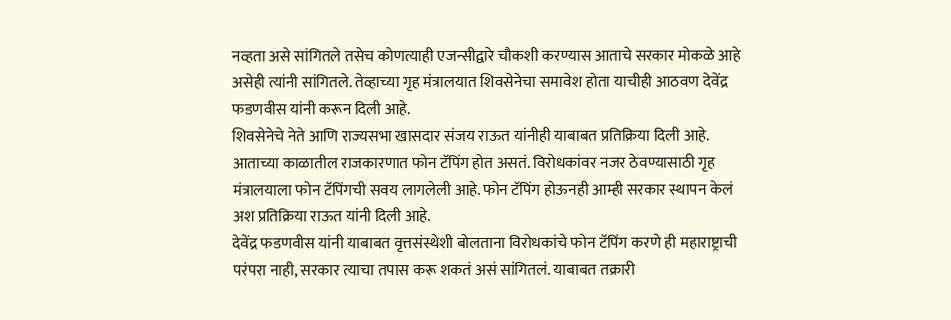नव्हता असे सांगितले तसेच कोणत्याही एजन्सीद्वारे चौकशी करण्यास आताचे सरकार मोकळे आहे असेही त्यांनी सांगितले. तेव्हाच्या गृह मंत्रालयात शिवसेनेचा समावेश होता याचीही आठवण देवेंद्र फडणवीस यांनी करून दिली आहे.
शिवसेनेचे नेते आणि राज्यसभा खासदार संजय राऊत यांनीही याबाबत प्रतिक्रिया दिली आहे. आताच्या काळातील राजकारणात फोन टॅपिंग होत असतं. विरोधकांवर नजर ठेवण्यासाठी गृह मंत्रालयाला फोन टॅपिंगची सवय लागलेली आहे. फोन टॅपिंग होऊनही आम्ही सरकार स्थापन केलं अश प्रतिक्रिया राऊत यांनी दिली आहे.
देवेंद्र फडणवीस यांनी याबाबत वृत्तसंस्थेशी बोलताना विरोधकांचे फोन टॅपिंग करणे ही महाराष्ट्राची परंपरा नाही, सरकार त्याचा तपास करू शकतं असं सांगितलं. याबाबत तक्रारी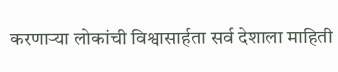करणाऱ्या लोकांची विश्वासार्हता सर्व देशाला माहिती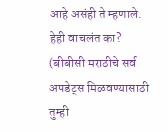आहे असंही ते म्हणाले.
हेही वाचलंत का?
(बीबीसी मराठीचे सर्व अपडेट्स मिळवण्यासाठी तुम्ही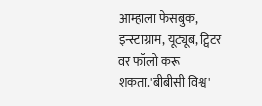आम्हाला फेसबुक, इन्स्टाग्राम, यूट्यूब, ट्विटर वर फॉलो करू शकता.'बीबीसी विश्व'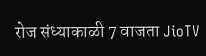रोज संध्याकाळी 7 वाजता JioTV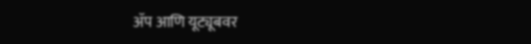ॲप आणि यूट्यूबवर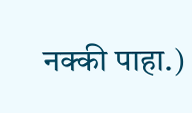नक्की पाहा.)